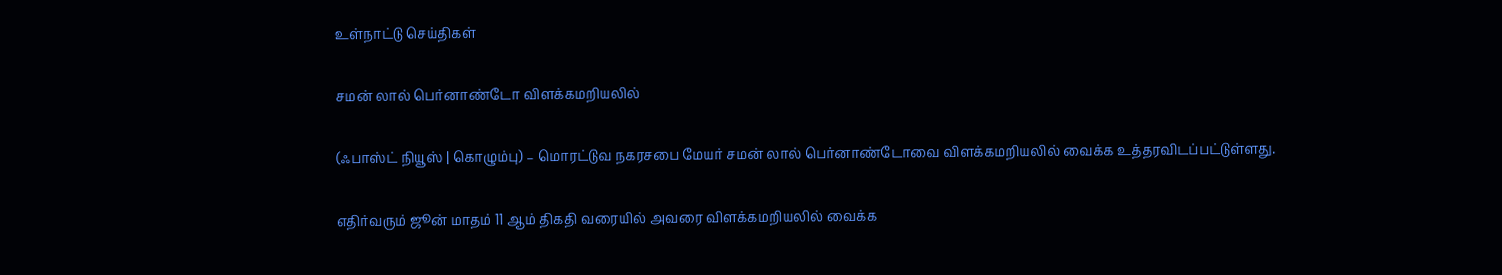உள்நாட்டு செய்திகள்

சமன் லால் பெர்னாண்டோ விளக்கமறியலில்

(ஃபாஸ்ட் நியூஸ் | கொழும்பு) – மொரட்டுவ நகரசபை மேயர் சமன் லால் பெர்னாண்டோவை விளக்கமறியலில் வைக்க உத்தரவிடப்பட்டுள்ளது.

எதிர்வரும் ஜூன் மாதம் 11 ஆம் திகதி வரையில் அவரை விளக்கமறியலில் வைக்க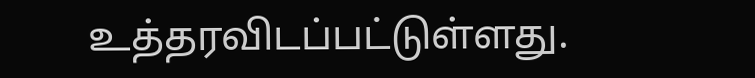உத்தரவிடப்பட்டுள்ளது.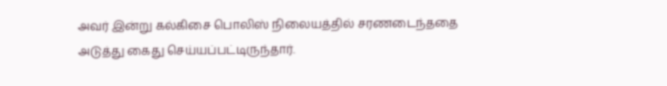அவர் இன்று கல்கிசை பொலிஸ் நிலையத்தில் சரணடைந்ததை அடுத்து கைது செய்யப்பட்டிருந்தார்.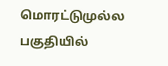மொரட்டுமுல்ல பகுதியில்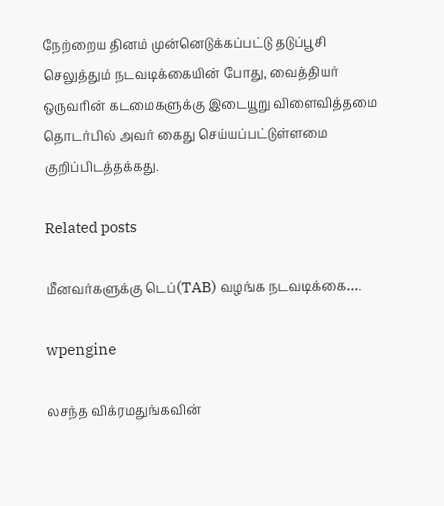நேற்றைய தினம் முன்னெடுக்கப்பட்டு தடுப்பூசி செலுத்தும் நடவடிக்கையின் போது, வைத்தியர் ஒருவரின் கடமைகளுக்கு இடையூறு விளைவித்தமை தொடர்பில் அவர் கைது செய்யப்பட்டுள்ளமை குறிப்பிடத்தக்கது.

Related posts

மீனவர்களுக்கு டெப்(TAB) வழங்க நடவடிக்கை….

wpengine

லசந்த விக்ரமதுங்கவின்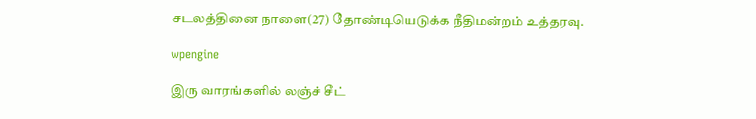சடலத்தினை நாளை(27) தோண்டியெடுக்க நீதிமன்றம் உத்தரவு.

wpengine

இரு வாரங்களில் லஞ்ச் சீட்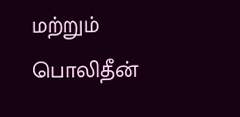மற்றும் பொலிதீன்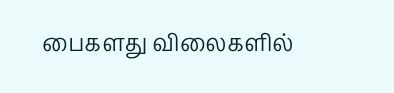பைகளது விலைகளில்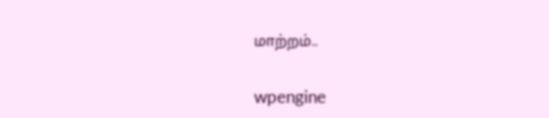மாற்றம்..

wpengine